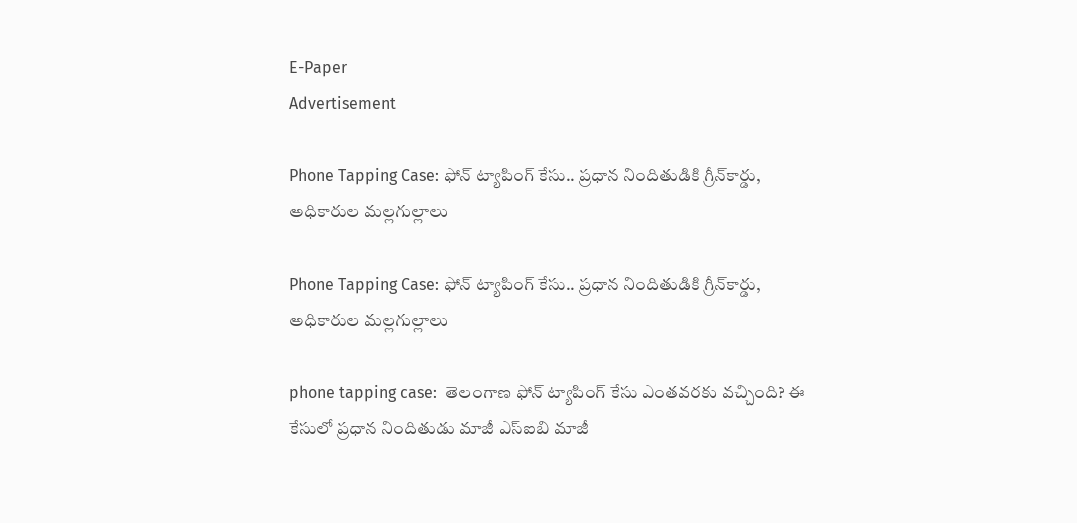E-Paper
Advertisement

Phone Tapping Case: ఫోన్‌ ట్యాపింగ్‌ కేసు.. ప్రధాన నిందితుడికి గ్రీన్‌కార్డు, అధికారుల మల్లగుల్లాలు

Phone Tapping Case: ఫోన్‌ ట్యాపింగ్‌ కేసు.. ప్రధాన నిందితుడికి గ్రీన్‌కార్డు, అధికారుల మల్లగుల్లాలు

phone tapping case:  తెలంగాణ ఫోన్ ట్యాపింగ్ కేసు ఎంతవరకు వచ్చింది? ఈ కేసులో ప్రధాన నిందితుడు మాజీ ఎస్‌ఐబి మాజీ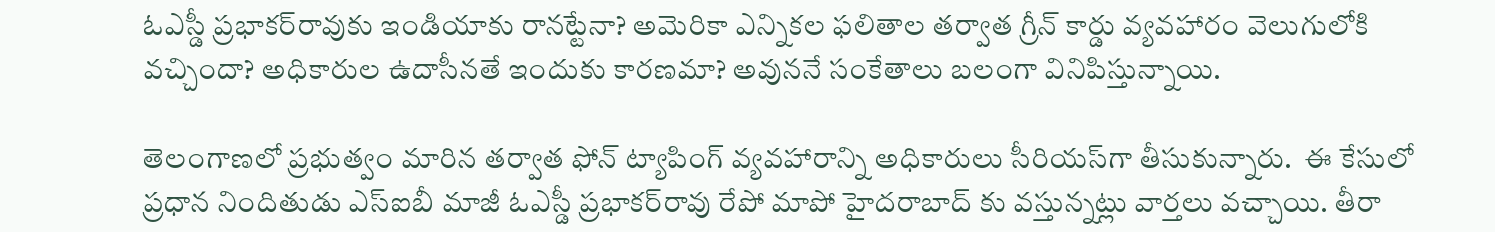ఓఎస్డీ ప్రభాకర్‌రావుకు ఇండియాకు రానట్టేనా? అమెరికా ఎన్నికల ఫలితాల తర్వాత గ్రీన్ కార్డు వ్యవహారం వెలుగులోకి వచ్చిందా? అధికారుల ఉదాసీనతే ఇందుకు కారణమా? అవుననే సంకేతాలు బలంగా వినిపిస్తున్నాయి.

తెలంగాణలో ప్రభుత్వం మారిన తర్వాత ఫోన్ ట్యాపింగ్ వ్యవహారాన్ని అధికారులు సీరియస్‌గా తీసుకున్నారు.  ఈ కేసులో ప్రధాన నిందితుడు ఎస్ఐబీ మాజీ ఓఎస్డీ ప్రభాకర్‌రావు రేపో మాపో హైదరాబాద్ కు వస్తున్నట్లు వార్తలు వచ్చాయి. తీరా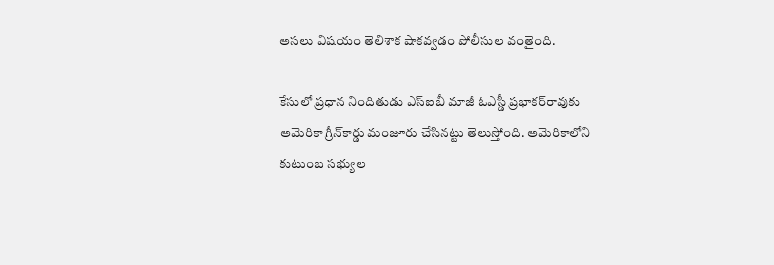అసలు విషయం తెలిశాక షాకవ్వడం పోలీసుల వంతైంది.

కేసులో ప్రధాన నిందితుడు ఎస్‌ఐబీ మాజీ ఓఎస్డీ ప్రభాకర్‌రావుకు అమెరికా గ్రీన్‌కార్డు మంజూరు చేసినట్టు తెలుస్తోంది. అమెరికాలోని కుటుంబ సభ్యుల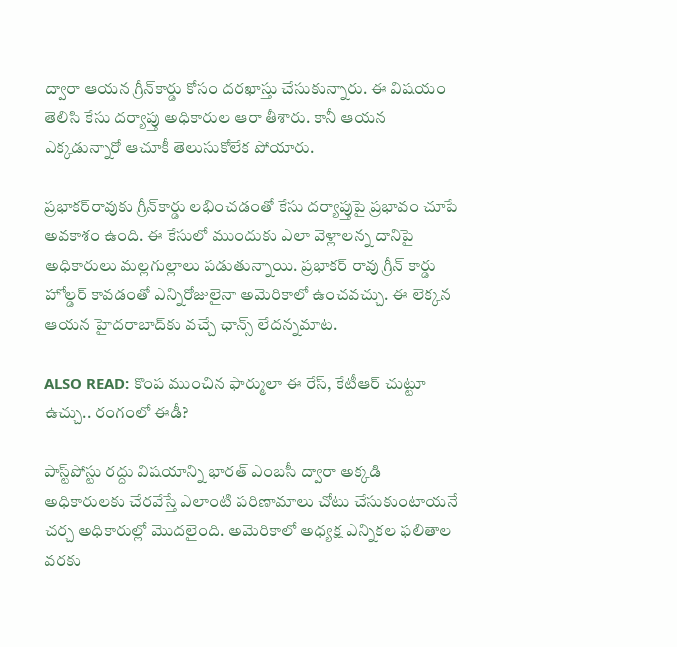ద్వారా ఆయన గ్రీన్‌కార్డు కోసం దరఖాస్తు చేసుకున్నారు. ఈ విషయం తెలిసి కేసు దర్యాప్తు అధికారుల ఆరా తీశారు. కానీ ఆయన ఎక్కడున్నారో ఆచూకీ తెలుసుకోలేక పోయారు.

ప్రభాకర్‌రావుకు గ్రీన్‌కార్డు లభించడంతో కేసు దర్యాప్తుపై ప్రభావం చూపే అవకాశం ఉంది. ఈ కేసులో ముందుకు ఎలా వెళ్లాలన్న దానిపై అధికారులు మల్లగుల్లాలు పడుతున్నాయి. ప్రభాకర్ రావు గ్రీన్ కార్డు హోల్డర్ కావడంతో ఎన్నిరోజులైనా అమెరికాలో ఉంచవచ్చు. ఈ లెక్కన ఆయన హైదరాబాద్‌కు వచ్చే ఛాన్స్ లేదన్నమాట.

ALSO READ: కొంప ముంచిన ఫార్ములా ఈ రేస్, కేటీఆర్ చుట్టూ ఉచ్చు.. రంగంలో ఈడీ?

పాస్ట్‌పోస్టు రద్దు విషయాన్ని భారత్ ఎంబసీ ద్వారా అక్కడి అధికారులకు చేరవేస్తే ఎలాంటి పరిణామాలు చోటు చేసుకుంటాయనే చర్చ అధికారుల్లో మొదలైంది. అమెరికాలో అధ్యక్ష ఎన్నికల ఫలితాల వరకు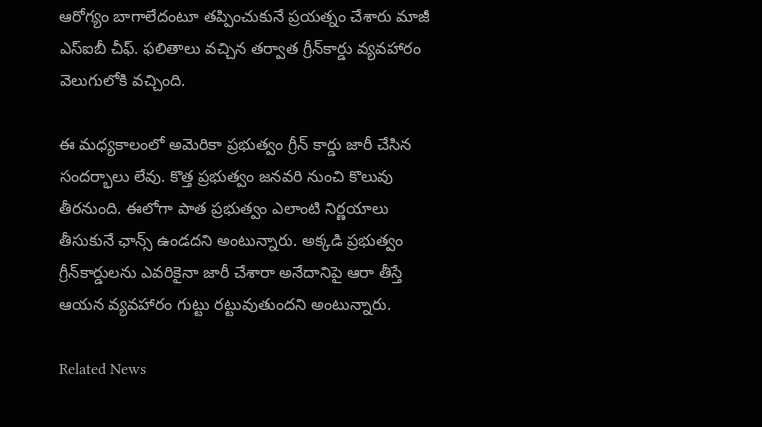ఆరోగ్యం బాగాలేదంటూ తప్పించుకునే ప్రయత్నం చేశారు మాజీ ఎస్ఐబీ చీఫ్. ఫలితాలు వచ్చిన తర్వాత గ్రీన్‌కార్డు వ్యవహారం వెలుగులోకి వచ్చింది.

ఈ మధ్యకాలంలో అమెరికా ప్రభుత్వం గ్రీన్ కార్డు జారీ చేసిన సందర్భాలు లేవు. కొత్త ప్రభుత్వం జనవరి నుంచి కొలువు తీరనుంది. ఈలోగా పాత ప్రభుత్వం ఎలాంటి నిర్ణయాలు తీసుకునే ఛాన్స్ ఉండదని అంటున్నారు. అక్కడి ప్రభుత్వం గ్రీన్‌కార్డులను ఎవరికైనా జారీ చేశారా అనేదానిపై ఆరా తీస్తే ఆయన వ్యవహారం గుట్టు రట్టువుతుందని అంటున్నారు.

Related News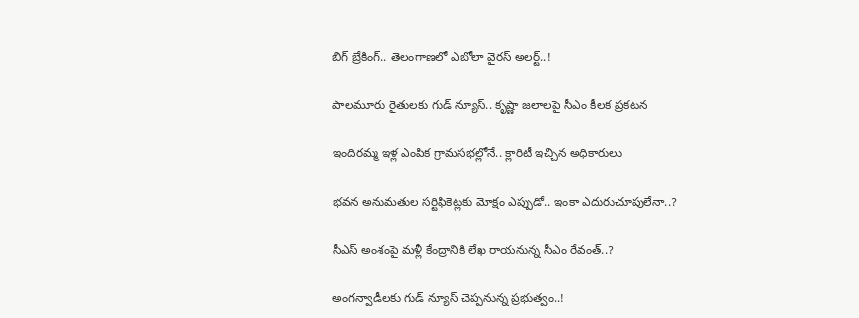బిగ్ బ్రేకింగ్.. తెలంగాణలో ఎబోలా వైరస్ అలర్ట్..!

పాలమూరు రైతులకు గుడ్ న్యూస్.. కృష్ణా జలాలపై సీఎం కీలక ప్రకటన

ఇందిరమ్మ ఇళ్ల ఎంపిక గ్రామసభల్లోనే.. క్లారిటీ ఇచ్చిన అధికారులు

భవన అనుమతుల సర్టిఫికెట్లకు మోక్షం ఎప్పుడో.. ఇంకా ఎదురుచూపులేనా..?

సీఎస్ అంశంపై మళ్లీ కేంద్రానికి లేఖ రాయనున్న సీఎం రేవంత్..?

అంగన్వాడీలకు గుడ్ న్యూస్ చెప్పనున్న ప్రభుత్వం..!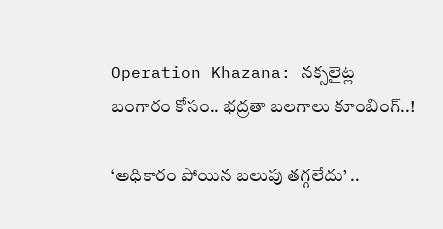Operation Khazana: నక్సలైట్ల బంగారం కోసం.. భద్రతా బలగాలు కూంబింగ్..!

‘అధికారం పోయిన బలుపు తగ్గలేదు’ ..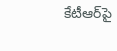కేటీఆర్‌పై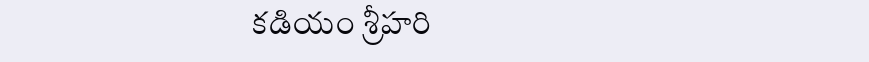కడియం శ్రీహరి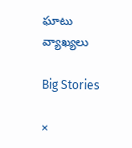ఘాటు వ్యాఖ్యలు

Big Stories

×